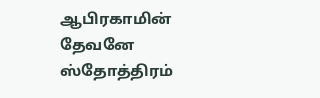ஆபிரகாமின் தேவனே ஸ்தோத்திரம்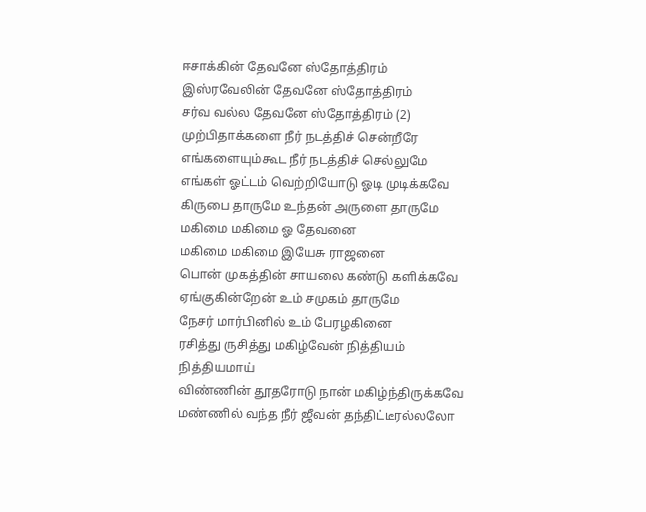ஈசாக்கின் தேவனே ஸ்தோத்திரம்
இஸ்ரவேலின் தேவனே ஸ்தோத்திரம்
சர்வ வல்ல தேவனே ஸ்தோத்திரம் (2)
முற்பிதாக்களை நீர் நடத்திச் சென்றீரே
எங்களையும்கூட நீர் நடத்திச் செல்லுமே
எங்கள் ஓட்டம் வெற்றியோடு ஓடி முடிக்கவே
கிருபை தாருமே உந்தன் அருளை தாருமே
மகிமை மகிமை ஓ தேவனை
மகிமை மகிமை இயேசு ராஜனை
பொன் முகத்தின் சாயலை கண்டு களிக்கவே
ஏங்குகின்றேன் உம் சமுகம் தாருமே
நேசர் மார்பினில் உம் பேரழகினை
ரசித்து ருசித்து மகிழ்வேன் நித்தியம் நித்தியமாய்
விண்ணின் தூதரோடு நான் மகிழ்ந்திருக்கவே
மண்ணில் வந்த நீர் ஜீவன் தந்திட்டீரல்லலோ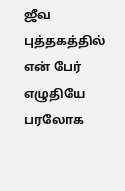ஜீவ புத்தகத்தில் என் பேர் எழுதியே
பரலோக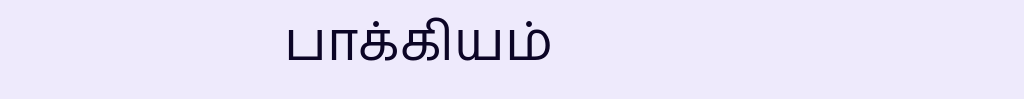பாக்கியம்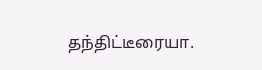தந்திட்டீரையா.